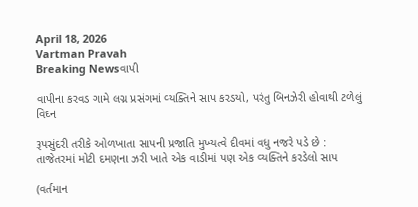April 18, 2026
Vartman Pravah
Breaking Newsવાપી

વાપીના કરવડ ગામે લગ્ન પ્રસંગમાં વ્‍યક્‍તિને સાપ કરડયો, પરંતુ બિનઝેરી હોવાથી ટળેલું વિઘ્ન

રૂપસુંદરી તરીકે ઓળખાતા સાપની પ્રજાતિ મુખ્‍યત્‍વે દીવમાં વધુ નજરે પડે છે : તાજેતરમાં મોટી દમણના ઝરી ખાતે એક વાડીમાં પણ એક વ્‍યક્‍તિને કરડેલો સાપ

(વર્તમાન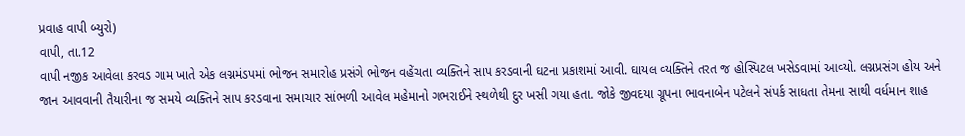પ્રવાહ વાપી બ્‍યુરો)
વાપી, તા.12
વાપી નજીક આવેલા કરવડ ગામ ખાતે એક લગ્નમંડપમાં ભોજન સમારોહ પ્રસંગે ભોજન વહેંચતા વ્‍યક્‍તિને સાપ કરડવાની ઘટના પ્રકાશમાં આવી. ઘાયલ વ્‍યક્‍તિને તરત જ હોસ્‍પિટલ ખસેડવામાં આવ્‍યો. લગ્નપ્રસંગ હોય અને જાન આવવાની તૈયારીના જ સમયે વ્‍યક્‍તિને સાપ કરડવાના સમાચાર સાંભળી આવેલ મહેમાનો ગભરાઈને સ્‍થળેથી દુર ખસી ગયા હતા. જોકે જીવદયા ગ્રૂપના ભાવનાબેન પટેલને સંપર્ક સાધતા તેમના સાથી વર્ધમાન શાહ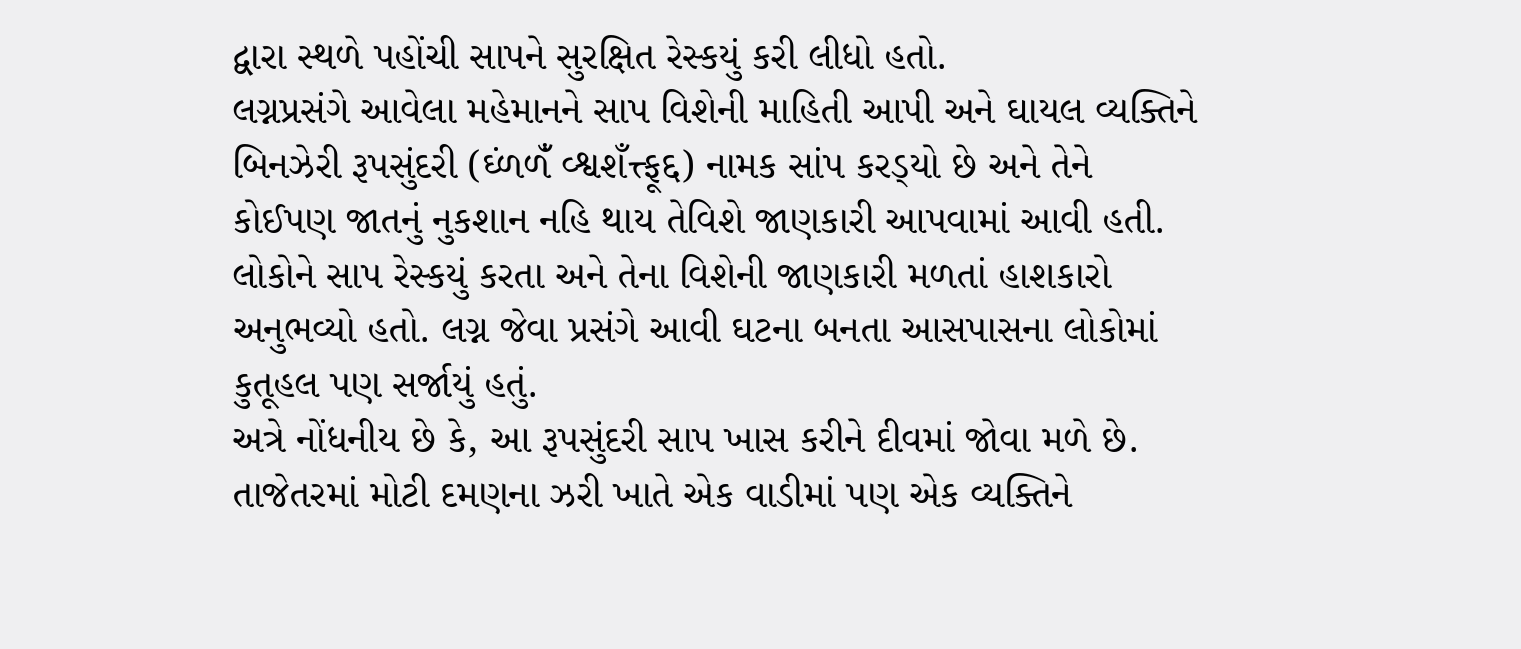દ્વારા સ્‍થળે પહોંચી સાપને સુરક્ષિત રેસ્‍કયું કરી લીધો હતો.
લગ્નપ્રસંગે આવેલા મહેમાનને સાપ વિશેની માહિતી આપી અને ઘાયલ વ્‍યક્‍તિને બિનઝેરી રૂપસુંદરી (ઘ્‍ંળળંઁ વ્‍શ્વશઁત્ત્ફૂદ્દ) નામક સાંપ કરડ્‍યો છે અને તેને કોઈપણ જાતનું નુકશાન નહિ થાય તેવિશે જાણકારી આપવામાં આવી હતી.
લોકોને સાપ રેસ્‍કયું કરતા અને તેના વિશેની જાણકારી મળતાં હાશકારો અનુભવ્‍યો હતો. લગ્ન જેવા પ્રસંગે આવી ઘટના બનતા આસપાસના લોકોમાં કુતૂહલ પણ સર્જાયું હતું.
અત્રે નોંધનીય છે કે, આ રૂપસુંદરી સાપ ખાસ કરીને દીવમાં જોવા મળે છે. તાજેતરમાં મોટી દમણના ઝરી ખાતે એક વાડીમાં પણ એક વ્‍યક્‍તિને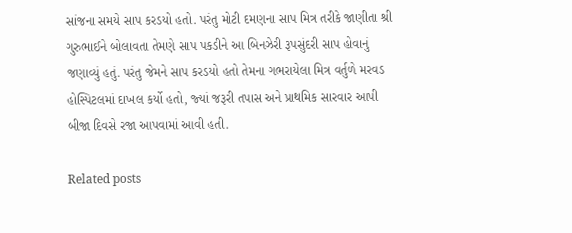સાંજના સમયે સાપ કરડયો હતો. પરંતુ મોટી દમણના સાપ મિત્ર તરીકે જાણીતા શ્રી ગુરુભાઈને બોલાવતા તેમણે સાપ પકડીને આ બિનઝેરી રૂપસુંદરી સાપ હોવાનું જણાવ્‍યું હતું. પરંતુ જેમને સાપ કરડયો હતો તેમના ગભરાયેલા મિત્ર વર્તુળે મરવડ હોસ્‍પિટલમાં દાખલ કર્યો હતો, જ્‍યાં જરૂરી તપાસ અને પ્રાથમિક સારવાર આપી બીજા દિવસે રજા આપવામાં આવી હતી.

Related posts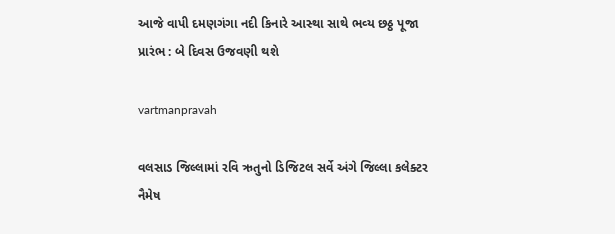આજે વાપી દમણગંગા નદી કિનારે આસ્‍થા સાથે ભવ્‍ય છઠ્ઠ પૂજા પ્રારંભ : બે દિવસ ઉજવણી થશે

vartmanpravah

વલસાડ જિલ્લામાં રવિ ઋતુનો ડિજિટલ સર્વે અંગે જિલ્લા કલેક્‍ટર નૈમેષ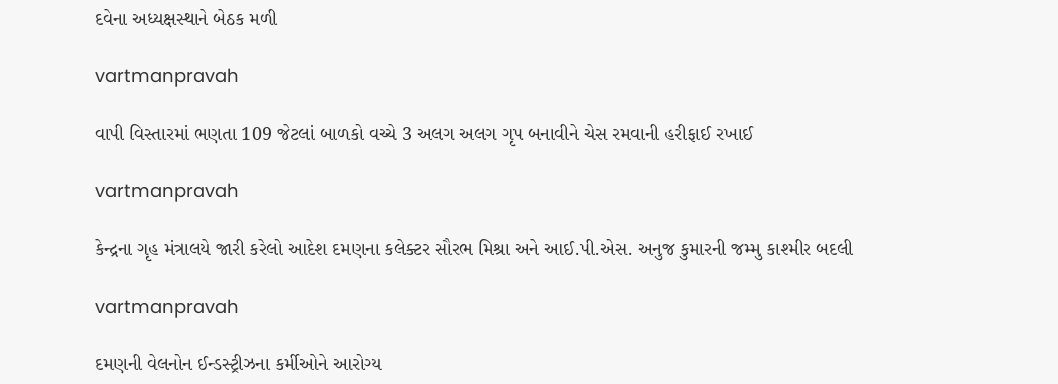દવેના અધ્‍યક્ષસ્‍થાને બેઠક મળી

vartmanpravah

વાપી વિસ્‍તારમાં ભણતા 109 જેટલાં બાળકો વચ્‍ચે 3 અલગ અલગ ગૃપ બનાવીને ચેસ રમવાની હરીફાઈ રખાઈ

vartmanpravah

કેન્‍દ્રના ગૃહ મંત્રાલયે જારી કરેલો આદેશ દમણના કલેક્‍ટર સૌરભ મિશ્રા અને આઈ.પી.એસ. અનુજ કુમારની જમ્‍મુ કાશ્‍મીર બદલી

vartmanpravah

દમણની વેલનોન ઈન્‍ડસ્‍ટ્રીઝના કર્મીઓને આરોગ્‍ય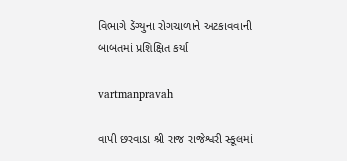વિભાગે ડેંગ્‍યુના રોગચાળાને અટકાવવાની બાબતમાં પ્રશિક્ષિત કર્યા

vartmanpravah

વાપી છરવાડા શ્રી રાજ રાજેશ્વરી સ્‍કૂલમાં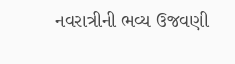નવરાત્રીની ભવ્‍ય ઉજવણી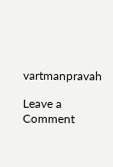vartmanpravah

Leave a Comment